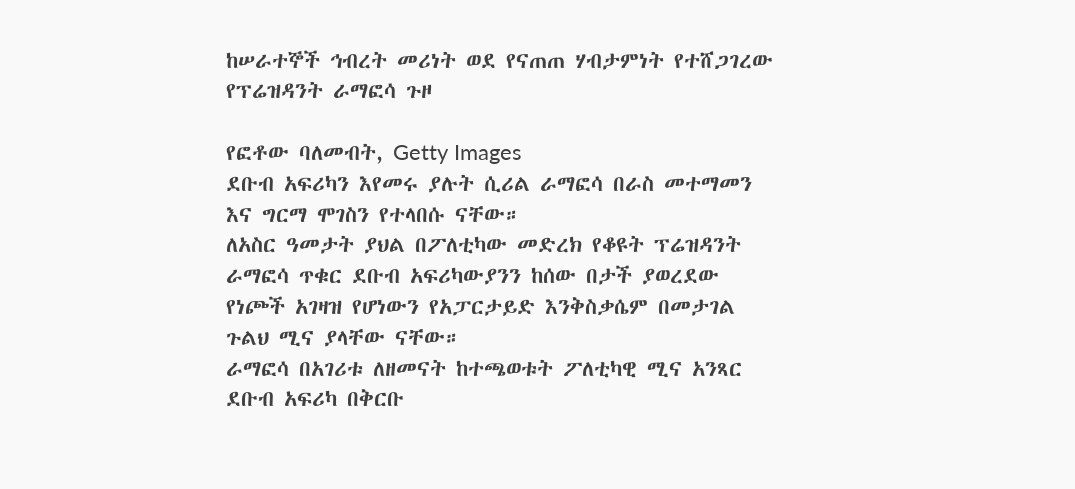ከሠራተኞች ኅብረት መሪነት ወደ የናጠጠ ሃብታምነት የተሸጋገረው የፕሬዝዳንት ራማፎሳ ጉዞ

የፎቶው ባለመብት, Getty Images
ደቡብ አፍሪካን እየመሩ ያሉት ሲሪል ራማፎሳ በራስ መተማመን እና ግርማ ሞገስን የተላበሱ ናቸው።
ለአስር ዓመታት ያህል በፖለቲካው መድረክ የቆዩት ፕሬዝዳንት ራማፎሳ ጥቁር ደቡብ አፍሪካውያንን ከሰው በታች ያወረደው የነጮች አገዛዝ የሆነውን የአፓርታይድ እንቅስቃሴም በመታገል ጉልህ ሚና ያላቸው ናቸው።
ራማፎሳ በአገሪቱ ለዘመናት ከተጫወቱት ፖለቲካዊ ሚና አንጻር ደቡብ አፍሪካ በቅርቡ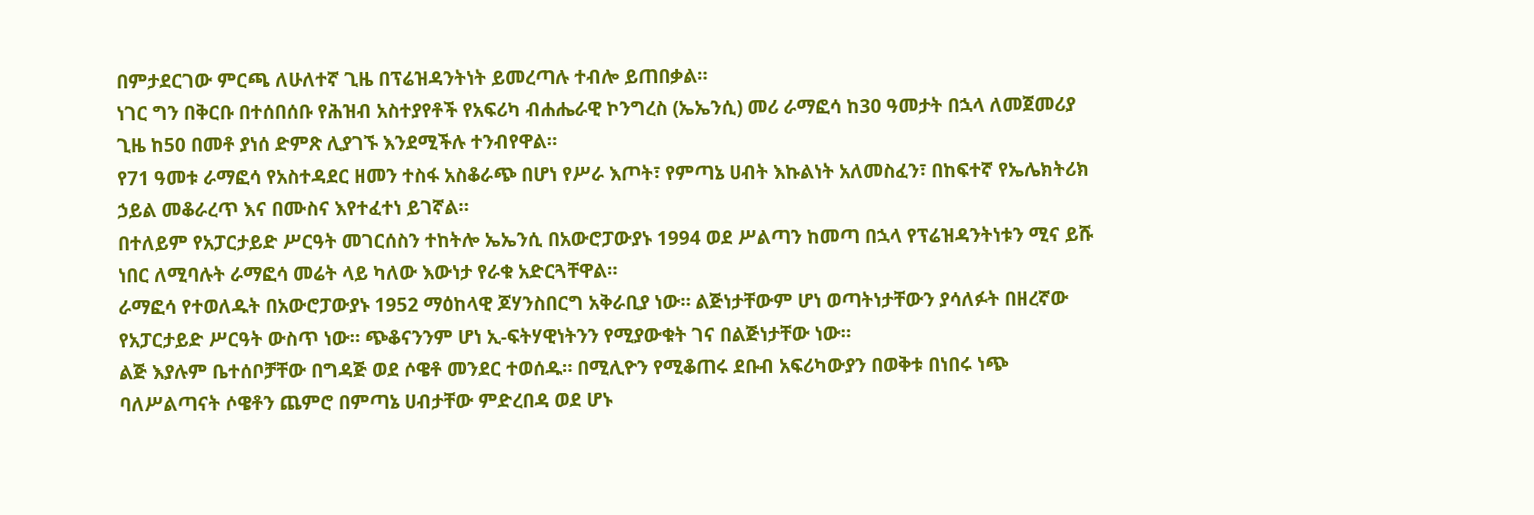በምታደርገው ምርጫ ለሁለተኛ ጊዜ በፕሬዝዳንትነት ይመረጣሉ ተብሎ ይጠበቃል።
ነገር ግን በቅርቡ በተሰበሰቡ የሕዝብ አስተያየቶች የአፍሪካ ብሐሔራዊ ኮንግረስ (ኤኤንሲ) መሪ ራማፎሳ ከ30 ዓመታት በኋላ ለመጀመሪያ ጊዜ ከ50 በመቶ ያነሰ ድምጽ ሊያገኙ እንደሚችሉ ተንብየዋል።
የ71 ዓመቱ ራማፎሳ የአስተዳደር ዘመን ተስፋ አስቆራጭ በሆነ የሥራ እጦት፣ የምጣኔ ሀብት እኩልነት አለመስፈን፣ በከፍተኛ የኤሌክትሪክ ኃይል መቆራረጥ እና በሙስና እየተፈተነ ይገኛል።
በተለይም የአፓርታይድ ሥርዓት መገርሰስን ተከትሎ ኤኤንሲ በአውሮፓውያኑ 1994 ወደ ሥልጣን ከመጣ በኋላ የፕሬዝዳንትነቱን ሚና ይሹ ነበር ለሚባሉት ራማፎሳ መሬት ላይ ካለው እውነታ የራቁ አድርጓቸዋል።
ራማፎሳ የተወለዱት በአውሮፓውያኑ 1952 ማዕከላዊ ጆሃንስበርግ አቅራቢያ ነው። ልጅነታቸውም ሆነ ወጣትነታቸውን ያሳለፉት በዘረኛው የአፓርታይድ ሥርዓት ውስጥ ነው። ጭቆናንንም ሆነ ኢ-ፍትሃዊነትንን የሚያውቁት ገና በልጅነታቸው ነው።
ልጅ እያሉም ቤተሰቦቻቸው በግዳጅ ወደ ሶዌቶ መንደር ተወሰዱ። በሚሊዮን የሚቆጠሩ ደቡብ አፍሪካውያን በወቅቱ በነበሩ ነጭ ባለሥልጣናት ሶዌቶን ጨምሮ በምጣኔ ሀብታቸው ምድረበዳ ወደ ሆኑ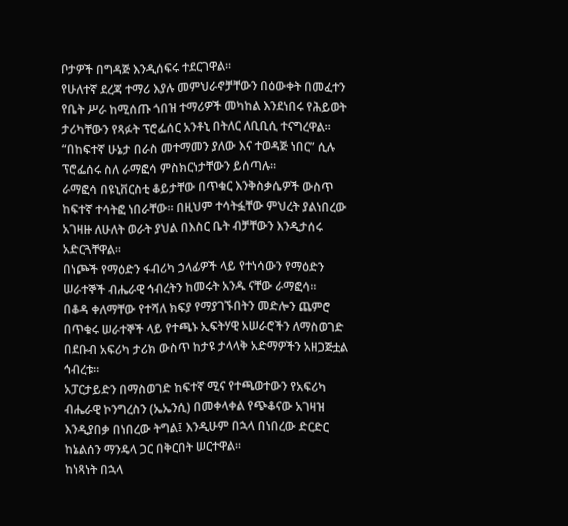ቦታዎች በግዳጅ እንዲሰፍሩ ተደርገዋል።
የሁለተኛ ደረጃ ተማሪ እያሉ መምህራኖቻቸውን በዕውቀት በመፈተን የቤት ሥራ ከሚሰጡ ጎበዝ ተማሪዎች መካከል እንደነበሩ የሕይወት ታሪካቸውን የጻፉት ፕሮፌሰር አንቶኒ በትለር ለቢቢሲ ተናግረዋል።
“በከፍተኛ ሁኔታ በራስ መተማመን ያለው እና ተወዳጅ ነበር” ሲሉ ፕሮፌሰሩ ስለ ራማፎሳ ምስክርነታቸውን ይሰጣሉ።
ራማፎሳ በዩኒቨርስቲ ቆይታቸው በጥቁር እንቅስቃሴዎች ውስጥ ከፍተኛ ተሳትፎ ነበራቸው። በዚህም ተሳትፏቸው ምህረት ያልነበረው አገዛዙ ለሁለት ወራት ያህል በእስር ቤት ብቻቸውን እንዲታሰሩ አድርጓቸዋል።
በነጮች የማዕድን ፋብሪካ ኃላፊዎች ላይ የተነሳውን የማዕድን ሠራተኞች ብሔራዊ ኅብረትን ከመሩት አንዱ ናቸው ራማፎሳ።
በቆዳ ቀለማቸው የተሻለ ክፍያ የማያገኙበትን መድሎን ጨምሮ በጥቁሩ ሠራተኞች ላይ የተጫኑ ኢፍትሃዊ አሠራሮችን ለማስወገድ በደቡብ አፍሪካ ታሪክ ውስጥ ከታዩ ታላላቅ አድማዎችን አዘጋጅቷል ኅብረቱ።
አፓርታይድን በማስወገድ ከፍተኛ ሚና የተጫወተውን የአፍሪካ ብሔራዊ ኮንግረስን (ኤኤንሲ) በመቀላቀል የጭቆናው አገዛዝ እንዲያበቃ በነበረው ትግል፤ እንዲሁም በኋላ በነበረው ድርድር ከኔልሰን ማንዴላ ጋር በቅርበት ሠርተዋል።
ከነጻነት በኋላ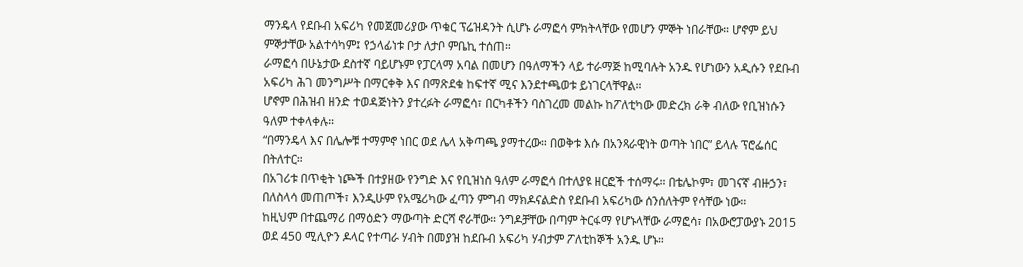ማንዴላ የደቡብ አፍሪካ የመጀመሪያው ጥቁር ፕሬዝዳንት ሲሆኑ ራማፎሳ ምክትላቸው የመሆን ምኞት ነበራቸው። ሆኖም ይህ ምኞታቸው አልተሳካም፤ የኃላፊነቱ ቦታ ለታቦ ምቤኪ ተሰጠ።
ራማፎሳ በሁኔታው ደስተኛ ባይሆኑም የፓርላማ አባል በመሆን በዓለማችን ላይ ተራማጅ ከሚባሉት አንዱ የሆነውን አዲሱን የደቡብ አፍሪካ ሕገ መንግሥት በማርቀቅ እና በማጽደቁ ከፍተኛ ሚና እንደተጫወቱ ይነገርላቸዋል።
ሆኖም በሕዝብ ዘንድ ተወዳጅነትን ያተረፉት ራማፎሳ፣ በርካቶችን ባስገረመ መልኩ ከፖለቲካው መድረክ ራቅ ብለው የቢዝነሱን ዓለም ተቀላቀሉ።
“በማንዴላ እና በሌሎቹ ተማምኖ ነበር ወደ ሌላ አቅጣጫ ያማተረው። በወቅቱ እሱ በአንጻራዊነት ወጣት ነበር” ይላሉ ፕሮፌሰር በትለተር።
በአገሪቱ በጥቂት ነጮች በተያዘው የንግድ እና የቢዝነስ ዓለም ራማፎሳ በተለያዩ ዘርፎች ተሰማሩ። በቴሌኮም፣ መገናኛ ብዙኃን፣ በለስላሳ መጠጦች፣ እንዲሁም የአሜሪካው ፈጣን ምግብ ማክዶናልድስ የደቡብ አፍሪካው ሰንሰለትም የሳቸው ነው።
ከዚህም በተጨማሪ በማዕድን ማውጣት ድርሻ ኖራቸው። ንግዶቻቸው በጣም ትርፋማ የሆኑላቸው ራማፎሳ፣ በአውሮፓውያኑ 2015 ወደ 450 ሚሊዮን ዶላር የተጣራ ሃብት በመያዝ ከደቡብ አፍሪካ ሃብታም ፖለቲከኞች አንዱ ሆኑ።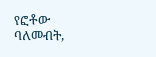የፎቶው ባለመብት,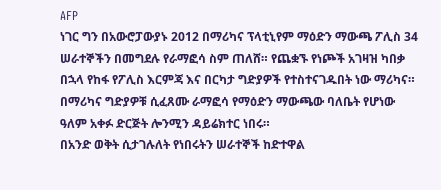AFP
ነገር ግን በአውሮፓውያኑ 2012 በማሪካና ፕላቲኒየም ማዕድን ማውጫ ፖሊስ 34 ሠራተኞችን በመግደሉ የራማፎሳ ስም ጠለሸ። የጨቋኙ የነጮች አገዛዝ ካበቃ በኋላ የከፋ የፖሊስ እርምጃ እና በርካታ ግድያዎች የተስተናገዱበት ነው ማሪካና።
በማሪካና ግድያዎቹ ሲፈጸሙ ራማፎሳ የማዕድን ማውጫው ባለቤት የሆነው ዓለም አቀፉ ድርጅት ሎንሚን ዳይሬክተር ነበሩ።
በአንድ ወቅት ሲታገሉለት የነበሩትን ሠራተኞች ከድተዋል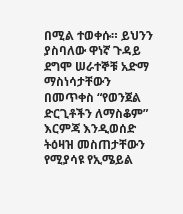በሚል ተወቀሱ። ይህንን ያስባለው ዋነኛ ጉዳይ ደግሞ ሠራተኞቹ አድማ ማስነሳታቸውን በመጥቀስ “የወንጀል ድርጊቶችን ለማስቆም” እርምጃ እንዲወሰድ ትዕዛዝ መስጠታቸውን የሚያሳዩ የኢሜይል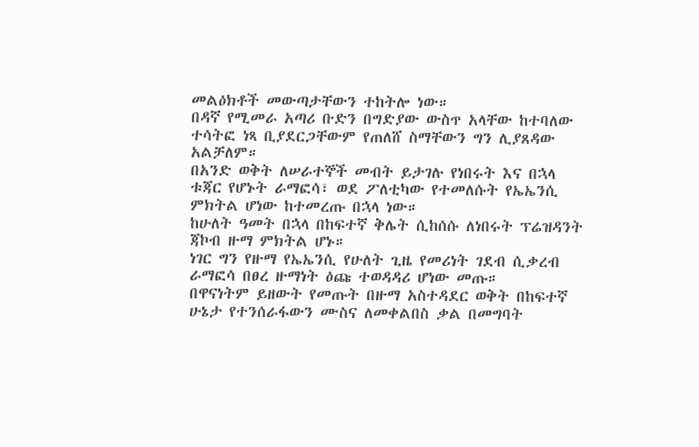መልዕክቶች መውጣታቸውን ተከትሎ ነው።
በዳኛ የሚመራ አጣሪ ቡድን በግድያው ውስጥ አላቸው ከተባለው ተሳትፎ ነጻ ቢያደርጋቸውም የጠለሸ ስማቸውን ግን ሊያጸዳው አልቻለም።
በአንድ ወቅት ለሠራተኞች መብት ይታገሉ የነበሩት እና በኋላ ቱጃር የሆኑት ራማፎሳ፣ ወደ ፖለቲካው የተመለሱት የኤኤንሲ ምክትል ሆነው ከተመረጡ በኋላ ነው።
ከሁለት ዓመት በኋላ በከፍተኛ ቅሌት ሲከሰሱ ለነበሩት ፕሬዝዳንት ጃኮብ ዙማ ምክትል ሆኑ።
ነገር ግን የዙማ የኤኤንሲ የሁለት ጊዜ የመሪነት ገደብ ሲቃረብ ራማፎሳ በፀረ ዙማነት ዕጩ ተወዳዳሪ ሆነው መጡ።
በዋናነትም ይዘውት የመጡት በዙማ አስተዳደር ወቅት በከፍተኛ ሁኔታ የተንሰራፋውን ሙስና ለመቀልበስ ቃል በመግባት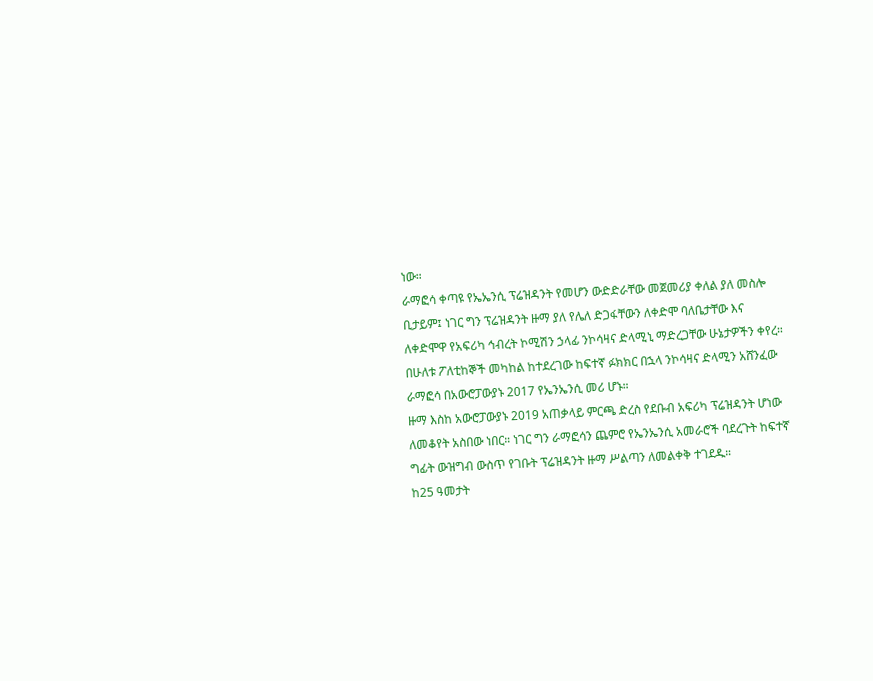ነው።
ራማፎሳ ቀጣዩ የኤኤንሲ ፕሬዝዳንት የመሆን ውድድራቸው መጀመሪያ ቀለል ያለ መስሎ ቢታይም፤ ነገር ግን ፕሬዝዳንት ዙማ ያለ የሌለ ድጋፋቸውን ለቀድሞ ባለቤታቸው እና ለቀድሞዋ የአፍሪካ ኅብረት ኮሚሽን ኃላፊ ንኮሳዛና ድላሚኒ ማድረጋቸው ሁኔታዎችን ቀየረ።
በሁለቱ ፖለቲከኞች መካከል ከተደረገው ከፍተኛ ፉክክር በኋላ ንኮሳዛና ድላሚን አሸንፈው ራማፎሳ በአውሮፓውያኑ 2017 የኤንኤንሲ መሪ ሆኑ።
ዙማ እስከ አውሮፓውያኑ 2019 አጠቃላይ ምርጫ ድረስ የደቡብ አፍሪካ ፕሬዝዳንት ሆነው ለመቆየት አስበው ነበር። ነገር ግን ራማፎሳን ጨምሮ የኤንኤንሲ አመራሮች ባደረጉት ከፍተኛ ግፊት ውዝግብ ውስጥ የገቡት ፕሬዝዳንት ዙማ ሥልጣን ለመልቀቅ ተገደዱ።
ከ25 ዓመታት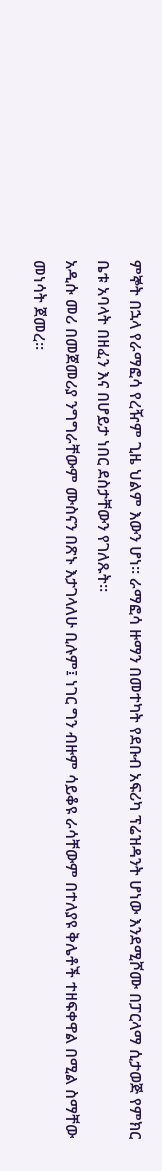ምኞት በኋላ የራማፎሳ የረዥም ጊዜ ህልም እውን ሆነ። ራማፎሳ ዙማን በመተካት የደቡብ አፍሪካ ፕሬዝዳንት ሆነው እንደሚሾሙ በፓርላማ ሲታወጅ የምክር ቤቱ አባላት በዘፈን እና በሆይታ ነበር ደስታቸውን የገለጹት።
አዲሱ መሪ በመጀመሪያ ንግግራቸውም ሙስናን በጽኑ እታገላለሁ ቢሉም፤ ነገር ግን ብዙም ሳይቆዩ ራሳቸውም በተለያዩ ቅሌቶች ተዘፍቀዋል በሚል ስማቸው መነሳት ጀመረ።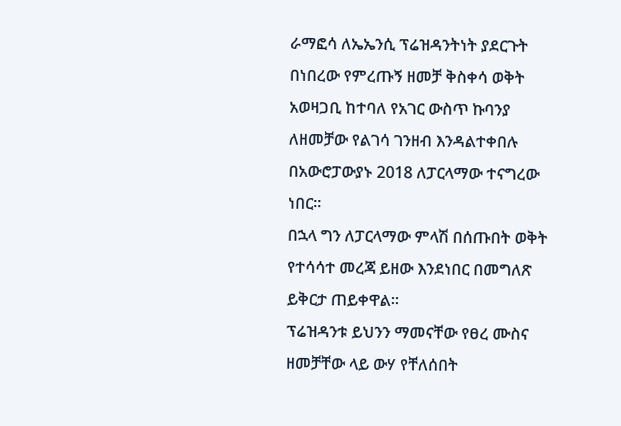ራማፎሳ ለኤኤንሲ ፕሬዝዳንትነት ያደርጉት በነበረው የምረጡኝ ዘመቻ ቅስቀሳ ወቅት አወዛጋቢ ከተባለ የአገር ውስጥ ኩባንያ ለዘመቻው የልገሳ ገንዘብ እንዳልተቀበሉ በአውሮፓውያኑ 2018 ለፓርላማው ተናግረው ነበር።
በኋላ ግን ለፓርላማው ምላሽ በሰጡበት ወቅት የተሳሳተ መረጃ ይዘው እንደነበር በመግለጽ ይቅርታ ጠይቀዋል።
ፕሬዝዳንቱ ይህንን ማመናቸው የፀረ ሙስና ዘመቻቸው ላይ ውሃ የቸለሰበት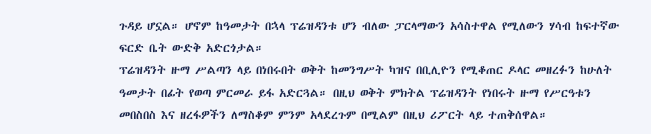ጉዳይ ሆኗል። ሆኖም ከዓመታት በኋላ ፕሬዝዳንቱ ሆን ብለው ፓርላማውን አሳስተዋል የሚለውን ሃሳብ ከፍተኛው ፍርድ ቤት ውድቅ አድርጎታል።
ፕሬዝዳንት ዙማ ሥልጣን ላይ በነበሩበት ወቅት ከመንግሥት ካዝና በቢሊዮን የሚቆጠር ዶላር መዘረፉን ከሁለት ዓመታት በፊት የወጣ ምርመራ ይፋ አድርጓል። በዚህ ወቅት ምክትል ፕሬዝዳንት የነበሩት ዙማ የሥርዓቱን መበስበስ እና ዘረፋዎችን ለማስቆም ምንም አላደረጉም በሚልም በዚህ ሪፖርት ላይ ተጠቅሰዋል።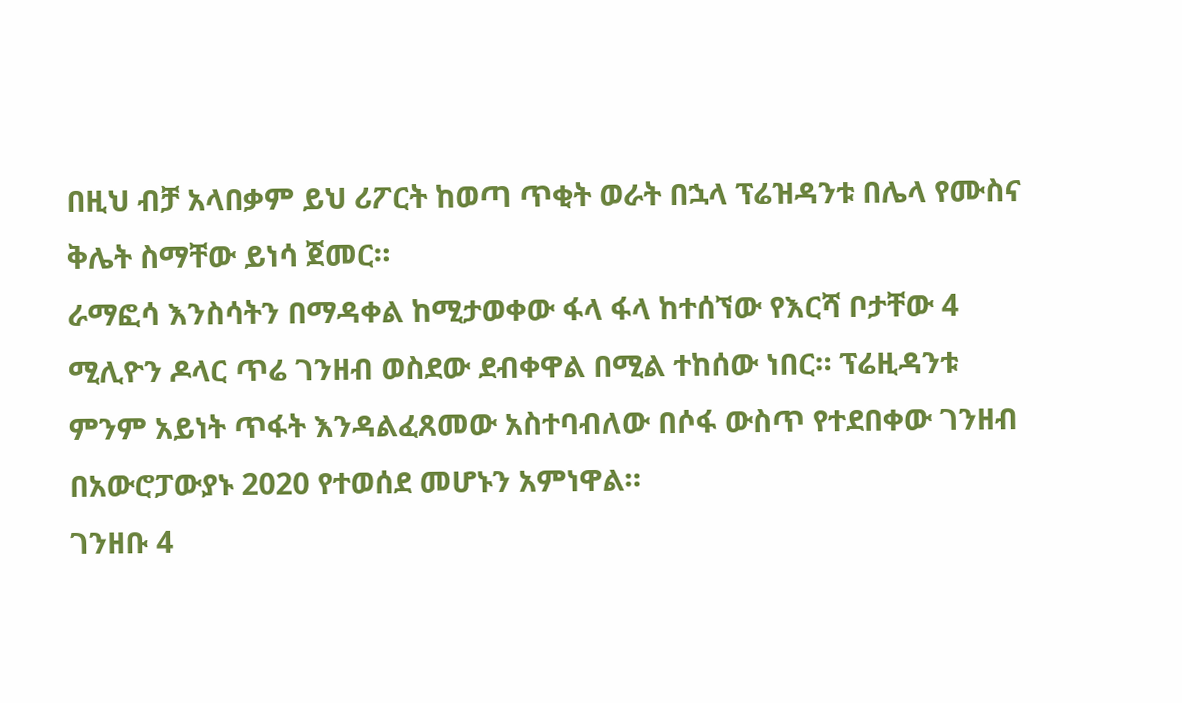በዚህ ብቻ አላበቃም ይህ ሪፖርት ከወጣ ጥቂት ወራት በኋላ ፕሬዝዳንቱ በሌላ የሙስና ቅሌት ስማቸው ይነሳ ጀመር።
ራማፎሳ እንስሳትን በማዳቀል ከሚታወቀው ፋላ ፋላ ከተሰኘው የእርሻ ቦታቸው 4 ሚሊዮን ዶላር ጥሬ ገንዘብ ወስደው ደብቀዋል በሚል ተከሰው ነበር። ፕሬዚዳንቱ ምንም አይነት ጥፋት እንዳልፈጸመው አስተባብለው በሶፋ ውስጥ የተደበቀው ገንዘብ በአውሮፓውያኑ 2020 የተወሰደ መሆኑን አምነዋል።
ገንዘቡ 4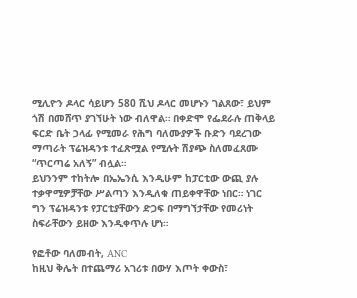ሚሊዮን ዶላር ሳይሆን 580 ሺህ ዶላር መሆኑን ገልጸው፣ ይህም ጎሽ በመሸጥ ያገኘሁት ነው ብለዋል። በቀድሞ የፌደራሉ ጠቅላይ ፍርድ ቤት ኃላፊ የሚመራ የሕግ ባለሙያዎች ቡድን ባደረገው ማጣራት ፕሬዝዳንቱ ተፈጽሟል የሚሉት ሽያጭ ስለመፈጸሙ “ጥርጣሬ አለኝ” ብሏል።
ይህንንም ተከትሎ በኤኤንሲ እንዲሁም ከፓርቲው ውጪ ያሉ ተቃዋሚዎቻቸው ሥልጣን እንዲለቁ ጠይቀዋቸው ነበር። ነገር ግን ፕሬዝዳንቱ የፓርቲያቸውን ድጋፍ በማግኘታቸው የመሪነት ስፍራቸውን ይዘው እንዲቀጥሉ ሆነ።

የፎቶው ባለመብት, ANC
ከዚህ ቅሌት በተጨማሪ አገሪቱ በውሃ እጦት ቀውስ፣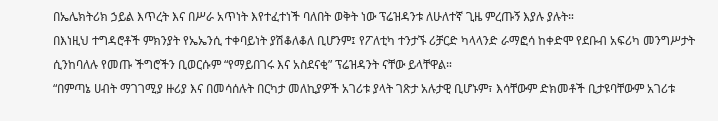በኤሌክትሪክ ኃይል እጥረት እና በሥራ አጥነት እየተፈተነች ባለበት ወቅት ነው ፕሬዝዳንቱ ለሁለተኛ ጊዜ ምረጡኝ እያሉ ያሉት።
በእነዚህ ተግዳሮቶች ምክንያት የኤኤንሲ ተቀባይነት ያሽቆለቆለ ቢሆንም፤ የፖለቲካ ተንታኙ ሪቻርድ ካላላንድ ራማፎሳ ከቀድሞ የደቡብ አፍሪካ መንግሥታት ሲንከባለሉ የመጡ ችግሮችን ቢወርሱም “የማይበገሩ እና አስደናቂ” ፕሬዝዳንት ናቸው ይላቸዋል።
“በምጣኔ ሀብት ማገገሚያ ዙሪያ እና በመሳሰሉት በርካታ መለኪያዎች አገሪቱ ያላት ገጽታ አሉታዊ ቢሆኑም፣ እሳቸውም ድክመቶች ቢታዩባቸውም አገሪቱ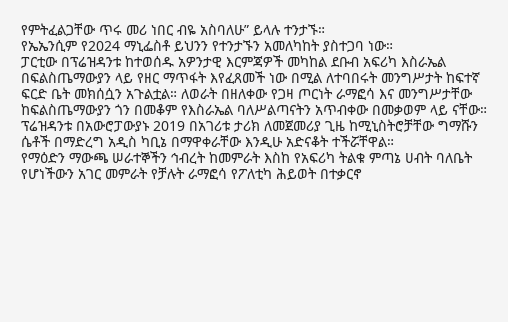የምትፈልጋቸው ጥሩ መሪ ነበር ብዬ አስባለሁ” ይላሉ ተንታኙ።
የኤኤንሲም የ2024 ማኒፌስቶ ይህንን የተንታኙን አመለካከት ያስተጋባ ነው።
ፓርቲው በፕሬዝዳንቱ ከተወሰዱ አዎንታዊ እርምጃዎች መካከል ደቡብ አፍሪካ እስራኤል በፍልስጤማውያን ላይ የዘር ማጥፋት እየፈጸመች ነው በሚል ለተባበሩት መንግሥታት ከፍተኛ ፍርድ ቤት መክሰሷን አጉልቷል። ለወራት በዘለቀው የጋዛ ጦርነት ራማፎሳ እና መንግሥታቸው ከፍልስጤማውያን ጎን በመቆም የእስራኤል ባለሥልጣናትን አጥብቀው በመቃወም ላይ ናቸው።
ፕሬዝዳንቱ በአውሮፓውያኑ 2019 በአገሪቱ ታሪክ ለመጀመሪያ ጊዜ ከሚኒስትሮቻቸው ግማሹን ሴቶች በማድረግ አዲስ ካቢኔ በማዋቀራቸው እንዲሁ አድናቆት ተችሯቸዋል።
የማዕድን ማውጫ ሠራተኞችን ኅብረት ከመምራት እስከ የአፍሪካ ትልቁ ምጣኔ ሀብት ባለቤት የሆነችውን አገር መምራት የቻሉት ራማፎሳ የፖለቲካ ሕይወት በተቃርኖ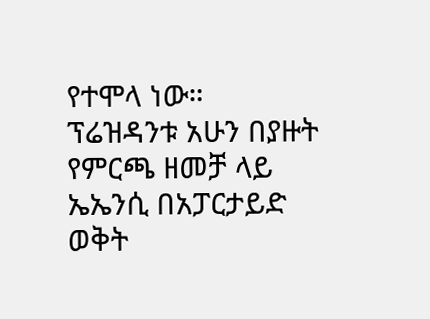የተሞላ ነው።
ፕሬዝዳንቱ አሁን በያዙት የምርጫ ዘመቻ ላይ ኤኤንሲ በአፓርታይድ ወቅት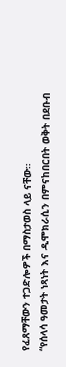የፈጸማቸውን ተጋድሎዎች በማስታወስ ላይ ናቸው።
“የሰላሳ ዓመታት ነጻነት እና ዲሞክራሲን በምናከበርበት ወቅት በደቡብ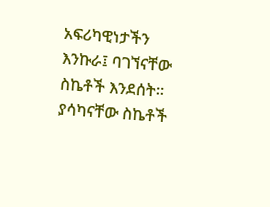አፍሪካዊነታችን እንኩራ፤ ባገኘናቸው ስኬቶች እንደሰት። ያሳካናቸው ስኬቶች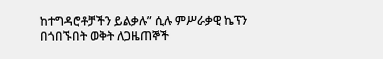ከተግዳሮቶቻችን ይልቃሉ” ሲሉ ምሥራቃዊ ኬፕን በጎበኙበት ወቅት ለጋዜጠኞች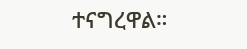ተናግረዋል።